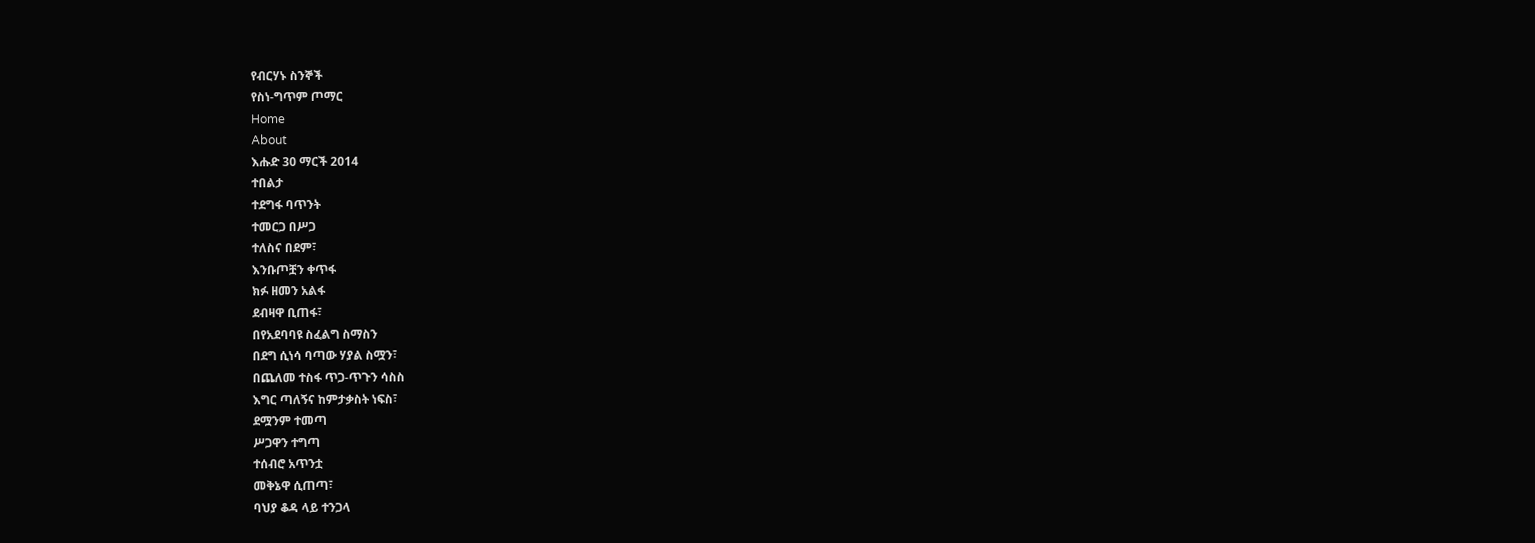የብርሃኑ ስንኞች
የስነ-ግጥም ጦማር
Home
About
እሑድ 30 ማርች 2014
ተበልታ
ተደግፋ ባጥንት
ተመርጋ በሥጋ
ተለስና በደም፣
እንቡጦቿን ቀጥፋ
ክፉ ዘመን አልፋ
ደብዛዋ ቢጠፋ፣
በየአደባባዩ ስፈልግ ስማስን
በደግ ሲነሳ ባጣው ሃያል ስሟን፣
በጨለመ ተስፋ ጥጋ-ጥጉን ሳስስ
እግር ጣለኝና ከምታቃስት ነፍስ፣
ደሟንም ተመጣ
ሥጋዋን ተግጣ
ተሰብሮ አጥንቷ
መቅኔዋ ሲጠጣ፣
ባህያ ቆዳ ላይ ተንጋላ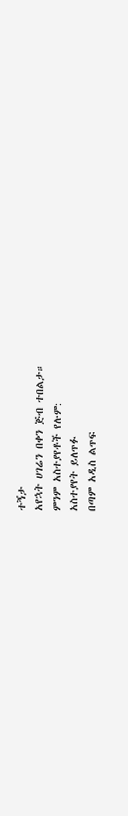ተኝታ
አየኋት ሀገሬን በቀን ጅብ ተበልታ።
ምንም አስተያየቶች የሉም:
አስተያየት ይለጥፉ
በጣም አዲስ ልጥፍ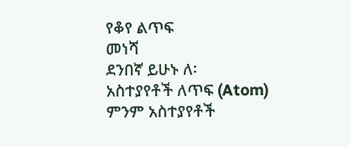የቆየ ልጥፍ
መነሻ
ደንበኛ ይሁኑ ለ፡
አስተያየቶች ለጥፍ (Atom)
ምንም አስተያየቶች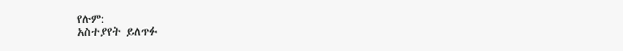የሉም:
አስተያየት ይለጥፉ